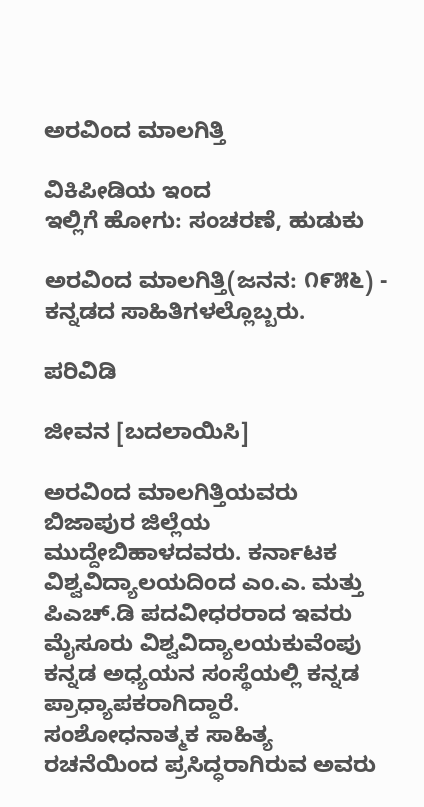ಅರವಿಂದ ಮಾಲಗಿತ್ತಿ

ವಿಕಿಪೀಡಿಯ ಇಂದ
ಇಲ್ಲಿಗೆ ಹೋಗು: ಸಂಚರಣೆ, ಹುಡುಕು

ಅರವಿಂದ ಮಾಲಗಿತ್ತಿ(ಜನನ: ೧೯೫೬) - ಕನ್ನಡದ ಸಾಹಿತಿಗಳಲ್ಲೊಬ್ಬರು.

ಪರಿವಿಡಿ

ಜೀವನ [ಬದಲಾಯಿಸಿ]

ಅರವಿಂದ ಮಾಲಗಿತ್ತಿಯವರು ಬಿಜಾಪುರ ಜಿಲ್ಲೆಯ ಮುದ್ದೇಬಿಹಾಳದವರು. ಕರ್ನಾಟಕ ವಿಶ್ವವಿದ್ಯಾಲಯದಿಂದ ಎಂ.ಎ. ಮತ್ತು ಪಿಎಚ್.ಡಿ ಪದವೀಧರರಾದ ಇವರು ಮೈಸೂರು ವಿಶ್ವವಿದ್ಯಾಲಯಕುವೆಂಪು ಕನ್ನಡ ಅಧ್ಯಯನ ಸಂಸ್ಥೆಯಲ್ಲಿ ಕನ್ನಡ ಪ್ರಾಧ್ಯಾಪಕರಾಗಿದ್ದಾರೆ. ಸಂಶೋಧನಾತ್ಮಕ ಸಾಹಿತ್ಯ ರಚನೆಯಿಂದ ಪ್ರಸಿದ್ಧರಾಗಿರುವ ಅವರು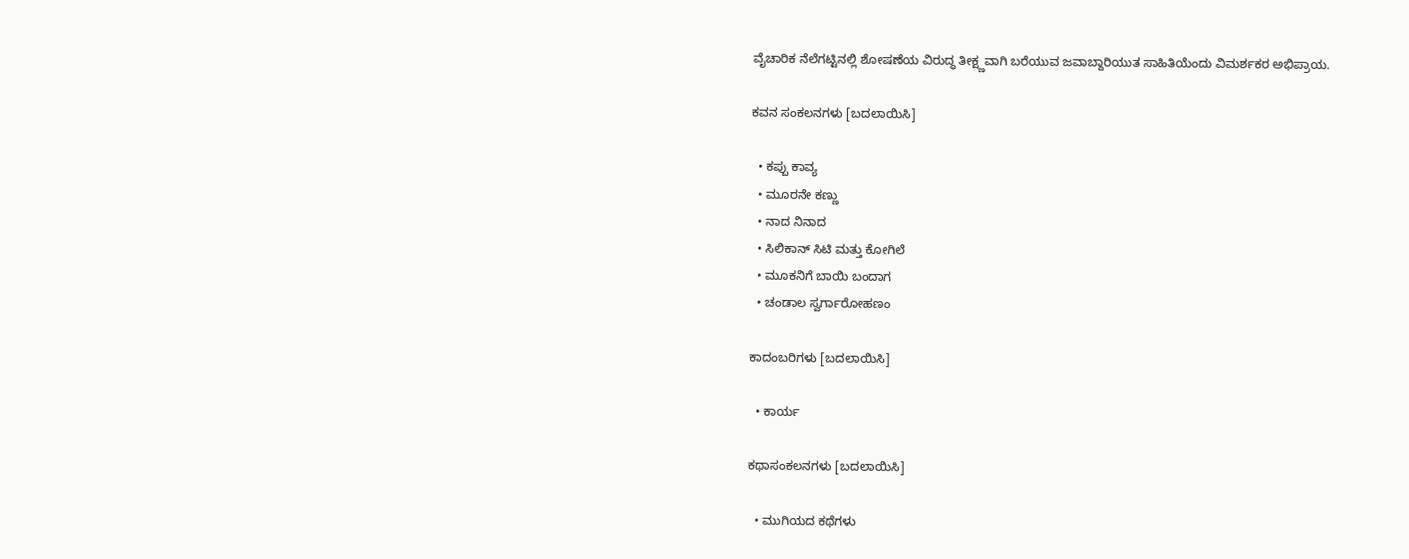ವೈಚಾರಿಕ ನೆಲೆಗಟ್ಟಿನಲ್ಲಿ ಶೋಷಣೆಯ ವಿರುದ್ಧ ತೀಕ್ಷ್ಣವಾಗಿ ಬರೆಯುವ ಜವಾಬ್ದಾರಿಯುತ ಸಾಹಿತಿಯೆಂದು ವಿಮರ್ಶಕರ ಅಭಿಪ್ರಾಯ.

ಕವನ ಸಂಕಲನಗಳು [ಬದಲಾಯಿಸಿ]

  • ಕಪ್ಪು ಕಾವ್ಯ
  • ಮೂರನೇ ಕಣ್ಣು
  • ನಾದ ನಿನಾದ
  • ಸಿಲಿಕಾನ್ ಸಿಟಿ ಮತ್ತು ಕೋಗಿಲೆ
  • ಮೂಕನಿಗೆ ಬಾಯಿ ಬಂದಾಗ
  • ಚಂಡಾಲ ಸ್ವರ್ಗಾರೋಹಣಂ

ಕಾದಂಬರಿಗಳು [ಬದಲಾಯಿಸಿ]

  • ಕಾರ್ಯ

ಕಥಾಸಂಕಲನಗಳು [ಬದಲಾಯಿಸಿ]

  • ಮುಗಿಯದ ಕಥೆಗಳು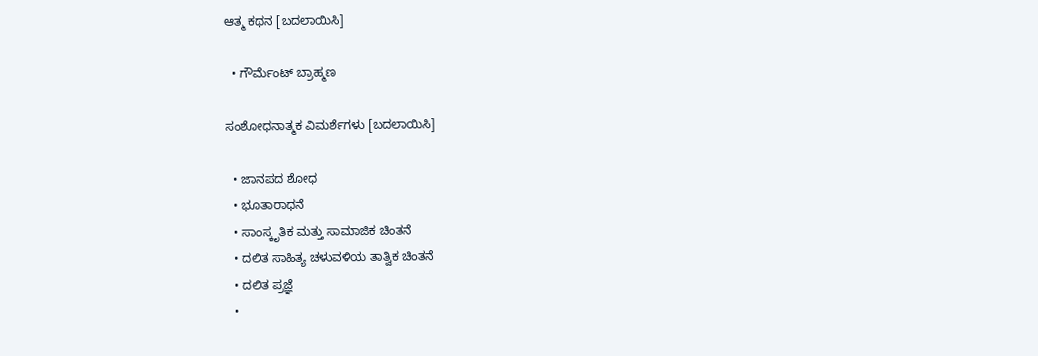ಆತ್ಮ ಕಥನ [ಬದಲಾಯಿಸಿ]

  • ಗೌರ್ಮೆಂಟ್ ಬ್ರಾಹ್ಮಣ

ಸಂಶೋಧನಾತ್ಮಕ ವಿಮರ್ಶೆಗಳು [ಬದಲಾಯಿಸಿ]

  • ಜಾನಪದ ಶೋಧ
  • ಭೂತಾರಾಧನೆ
  • ಸಾಂಸ್ಕೃತಿಕ ಮತ್ತು ಸಾಮಾಜಿಕ ಚಿಂತನೆ
  • ದಲಿತ ಸಾಹಿತ್ಯ ಚಳುವಳಿಯ ತಾತ್ವಿಕ ಚಿಂತನೆ
  • ದಲಿತ ಪ್ರಜ್ಞೆ
  •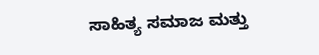ಸಾಹಿತ್ಯ ಸಮಾಜ ಮತ್ತು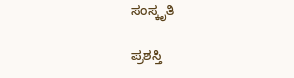ಸಂಸ್ಕೃತಿ

ಪ್ರಶಸ್ತಿ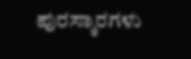ಪುರಸ್ಕಾರಗಳು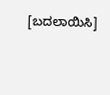[ಬದಲಾಯಿಸಿ]